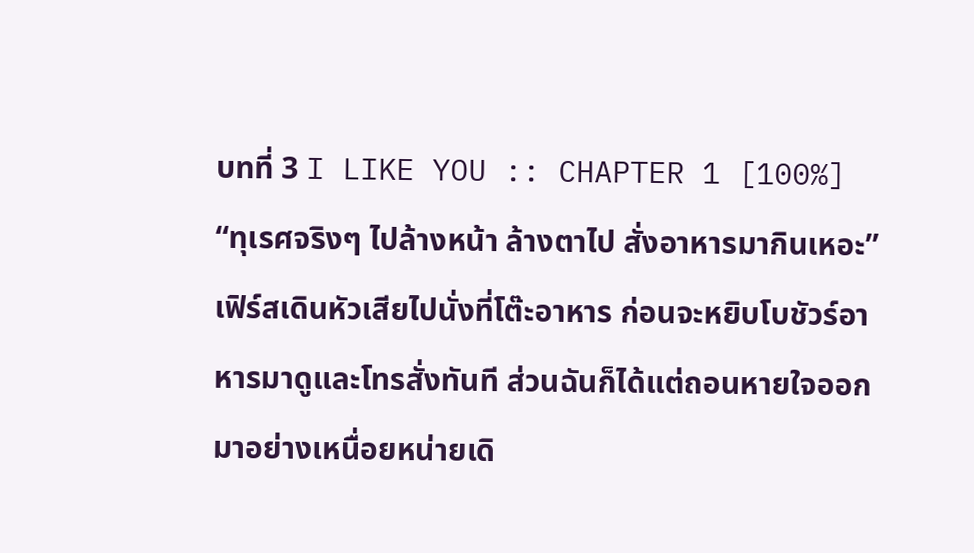บทที่ 3 I LIKE YOU :: CHAPTER 1 [100%]
“ทุเรศจริงๆ ไปล้างหน้า ล้างตาไป สั่งอาหารมากินเหอะ” เฟิร์สเดินหัวเสียไปนั่งที่โต๊ะอาหาร ก่อนจะหยิบโบชัวร์อาหารมาดูและโทรสั่งทันที ส่วนฉันก็ได้แต่ถอนหายใจออกมาอย่างเหนื่อยหน่ายเดิ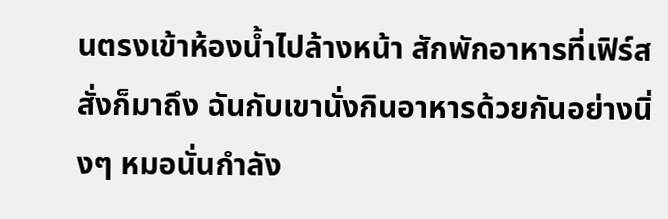นตรงเข้าห้องน้ำไปล้างหน้า สักพักอาหารที่เฟิร์สสั่งก็มาถึง ฉันกับเขานั่งกินอาหารด้วยกันอย่างนิ่งๆ หมอนั่นกำลัง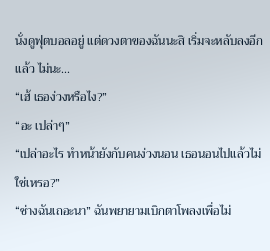นั่งดูฟุตบอลอยู่ แต่ดวงตาของฉันนะสิ เริ่มจะหลับลงอีกแล้ว ไม่นะ...
“เฮ้ เธอง่วงหรือไง?”
“อะ เปล่าๆ”
“เปล่าอะไร ทำหน้ายังกับคนง่วงนอน เธอนอนไปแล้วไม่ใช่เหรอ?”
“ช่างฉันเถอะนา” ฉันพยายามเบิกตาโพลงเพื่อไม่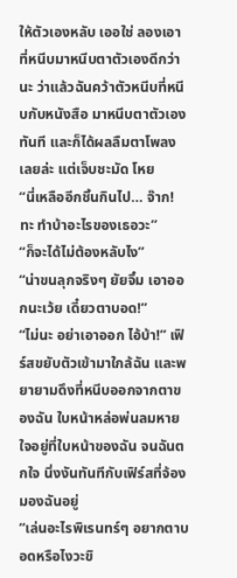ให้ตัวเองหลับ เออใช่ ลองเอาที่หนีบมาหนีบตาตัวเองดีกว่านะ ว่าแล้วฉันคว้าตัวหนีบที่หนีบกับหนังสือ มาหนีบตาตัวเองทันที และก็ได้ผลลืมตาโพลงเลยล่ะ แต่เจ็บชะมัด โหย
“นี่เหลืออีกชิ้นกินไป... จ๊าก! ทะ ทำบ้าอะไรของเธอวะ”
“ก็จะได้ไม่ต้องหลับไง”
“น่าขนลุกจริงๆ ยัยจิ๋ม เอาออกนะเว้ย เดี๋ยวตาบอด!”
“ไม่นะ อย่าเอาออก ไอ้บ้า!” เฟิร์สขยับตัวเข้ามาใกล้ฉัน และพยายามดึงที่หนีบออกจากตาของฉัน ใบหน้าหล่อพ่นลมหายใจอยู่ที่ใบหน้าของฉัน จนฉันตกใจ นิ่งงันทันทีกับเฟิร์สที่จ้องมองฉันอยู่
“เล่นอะไรพิเรนทร์ๆ อยากตาบอดหรือไงวะขิ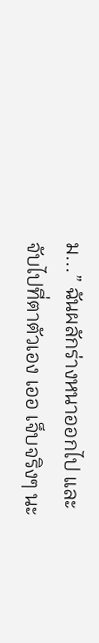ม...” ฉันผลักร่างหนาออกไป และจับไปที่ตาตัวเอง เออ เจ็บจริงๆ นะ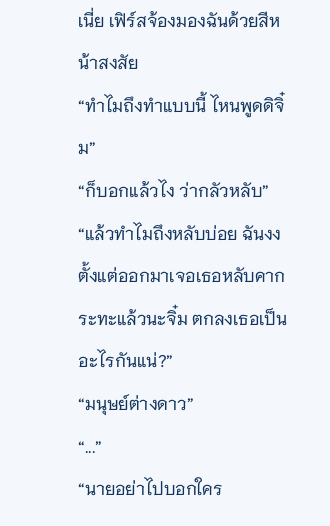เนี่ย เฟิร์สจ้องมองฉันด้วยสีหน้าสงสัย
“ทำไมถึงทำแบบนี้ ไหนพูดดิจิ๋ม”
“ก็บอกแล้วไง ว่ากลัวหลับ”
“แล้วทำไมถึงหลับบ่อย ฉันงงตั้งแต่ออกมาเจอเธอหลับคากระทะแล้วนะจิ๋ม ตกลงเธอเป็นอะไรกันแน่?”
“มนุษย์ต่างดาว”
“...”
“นายอย่าไปบอกใคร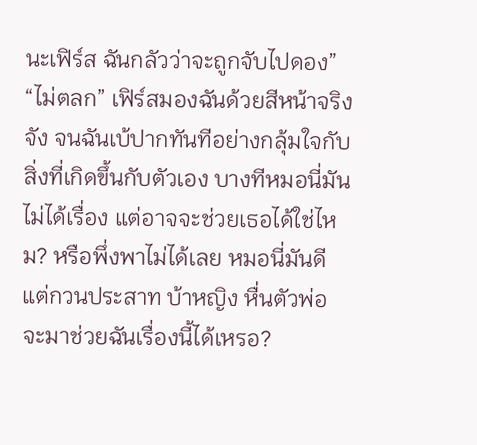นะเฟิร์ส ฉันกลัวว่าจะถูกจับไปดอง”
“ไม่ตลก” เฟิร์สมองฉันด้วยสีหน้าจริงจัง จนฉันเบ้ปากทันทีอย่างกลุ้มใจกับสิ่งที่เกิดขึ้นกับตัวเอง บางทีหมอนี่มันไม่ได้เรื่อง แต่อาจจะช่วยเธอได้ใช่ไหม? หรือพึ่งพาไม่ได้เลย หมอนี่มันดีแต่กวนประสาท บ้าหญิง หื่นตัวพ่อ จะมาช่วยฉันเรื่องนี้ได้เหรอ?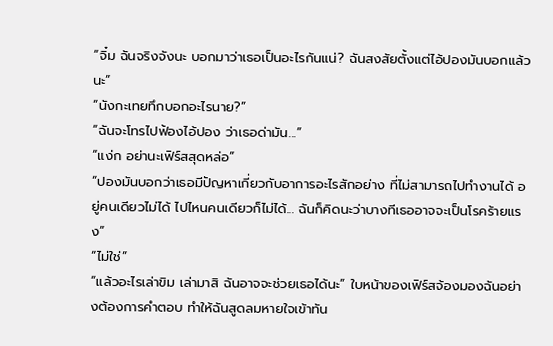“จิ๋ม ฉันจริงจังนะ บอกมาว่าเธอเป็นอะไรกันแน่? ฉันสงสัยตั้งแต่ไอ้ปองมันบอกแล้วนะ”
“นังกะเทยทึกบอกอะไรนาย?”
“ฉันจะโทรไปฟ้องไอ้ปอง ว่าเธอด่ามัน...”
“แง่ก อย่านะเฟิร์สสุดหล่อ”
“ปองมันบอกว่าเธอมีปัญหาเกี่ยวกับอาการอะไรสักอย่าง ที่ไม่สามารถไปทำงานได้ อยู่คนเดียวไม่ได้ ไปไหนคนเดียวก็ไม่ได้... ฉันก็คิดนะว่าบางทีเธออาจจะเป็นโรคร้ายแรง”
“ไม่ใช่”
“แล้วอะไรเล่าขิม เล่ามาสิ ฉันอาจจะช่วยเธอได้นะ” ใบหน้าของเฟิร์สจ้องมองฉันอย่างต้องการคำตอบ ทำให้ฉันสูดลมหายใจเข้าทัน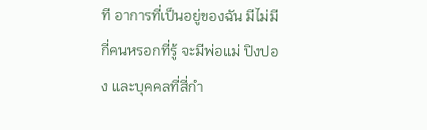ที อาการที่เป็นอยู่ของฉัน มีไม่มีกี่คนหรอกที่รู้ จะมีพ่อแม่ ปิงปอง และบุคคลที่สี่กำ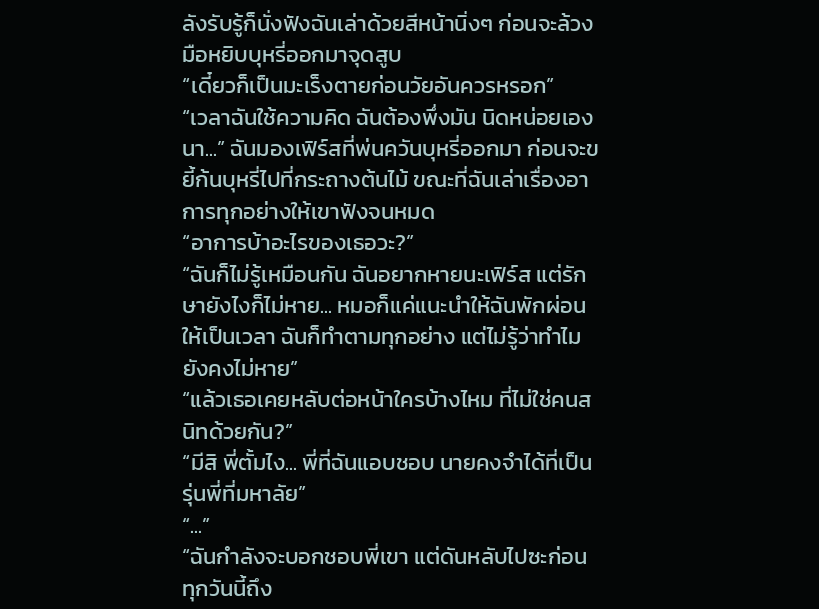ลังรับรู้ก็นั่งฟังฉันเล่าด้วยสีหน้านิ่งๆ ก่อนจะล้วงมือหยิบบุหรี่ออกมาจุดสูบ
“เดี๋ยวก็เป็นมะเร็งตายก่อนวัยอันควรหรอก”
“เวลาฉันใช้ความคิด ฉันต้องพึ่งมัน นิดหน่อยเองนา...” ฉันมองเฟิร์สที่พ่นควันบุหรี่ออกมา ก่อนจะขยี้ก้นบุหรี่ไปที่กระถางต้นไม้ ขณะที่ฉันเล่าเรื่องอาการทุกอย่างให้เขาฟังจนหมด
“อาการบ้าอะไรของเธอวะ?”
“ฉันก็ไม่รู้เหมือนกัน ฉันอยากหายนะเฟิร์ส แต่รักษายังไงก็ไม่หาย... หมอก็แค่แนะนำให้ฉันพักผ่อนให้เป็นเวลา ฉันก็ทำตามทุกอย่าง แต่ไม่รู้ว่าทำไมยังคงไม่หาย”
“แล้วเธอเคยหลับต่อหน้าใครบ้างไหม ที่ไม่ใช่คนสนิทด้วยกัน?”
“มีสิ พี่ตั้มไง... พี่ที่ฉันแอบชอบ นายคงจำได้ที่เป็นรุ่นพี่ที่มหาลัย”
“...”
“ฉันกำลังจะบอกชอบพี่เขา แต่ดันหลับไปซะก่อน ทุกวันนี้ถึง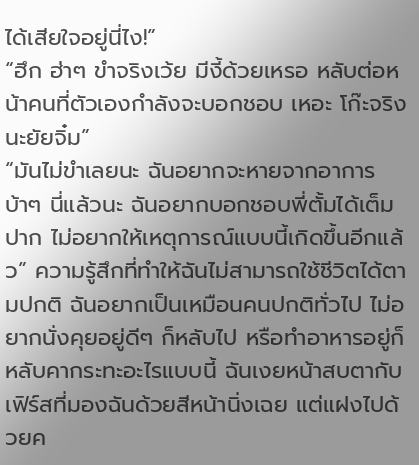ได้เสียใจอยู่นี่ไง!”
“ฮึก ฮ่าๆ ขำจริงเว้ย มีงี้ด้วยเหรอ หลับต่อหน้าคนที่ตัวเองกำลังจะบอกชอบ เหอะ โก๊ะจริงนะยัยจิ๋ม”
“มันไม่ขำเลยนะ ฉันอยากจะหายจากอาการบ้าๆ นี่แล้วนะ ฉันอยากบอกชอบพี่ตั้มได้เต็มปาก ไม่อยากให้เหตุการณ์แบบนี้เกิดขึ้นอีกแล้ว” ความรู้สึกที่ทำให้ฉันไม่สามารถใช้ชีวิตได้ตามปกติ ฉันอยากเป็นเหมือนคนปกติทั่วไป ไม่อยากนั่งคุยอยู่ดีๆ ก็หลับไป หรือทำอาหารอยู่ก็หลับคากระทะอะไรแบบนี้ ฉันเงยหน้าสบตากับเฟิร์สที่มองฉันด้วยสีหน้านิ่งเฉย แต่แฝงไปด้วยค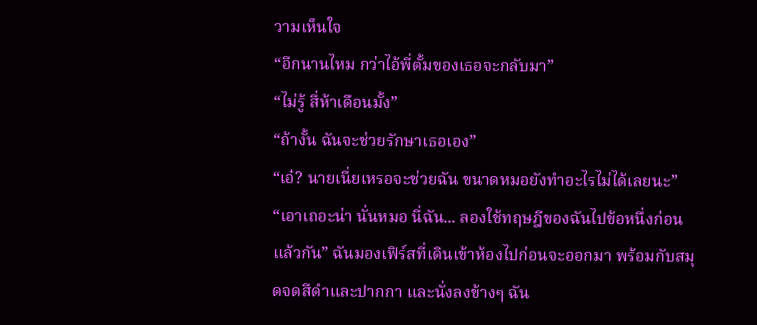วามเห็นใจ
“อีกนานไหม กว่าไอ้พี่ตั้มของเธอจะกลับมา”
“ไม่รู้ สี่ห้าเดือนมั้ง”
“ถ้างั้น ฉันจะช่วยรักษาเธอเอง”
“เอ๋? นายเนี่ยเหรอจะช่วยฉัน ขนาดหมอยังทำอะไรไม่ได้เลยนะ”
“เอาเถอะน่า นั่นหมอ นี่ฉัน... ลองใช้ทฤษฎีของฉันไปข้อหนึ่งก่อนแล้วกัน” ฉันมองเฟิร์สที่เดินเข้าห้องไปก่อนจะออกมา พร้อมกับสมุดจดสีดำและปากกา และนั่งลงข้างๆ ฉัน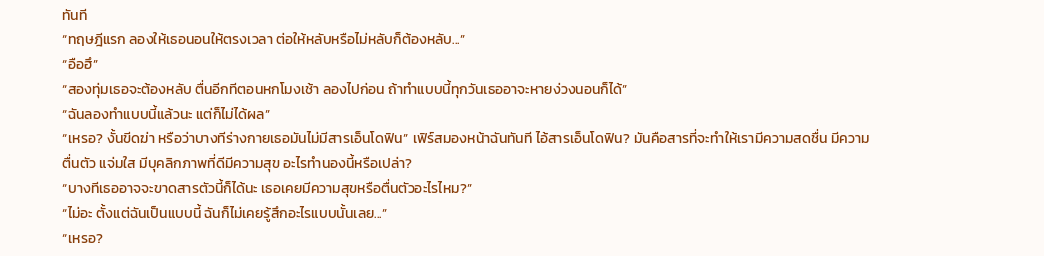ทันที
“ทฤษฎีแรก ลองให้เธอนอนให้ตรงเวลา ต่อให้หลับหรือไม่หลับก็ต้องหลับ...”
“อือฮึ”
“สองทุ่มเธอจะต้องหลับ ตื่นอีกทีตอนหกโมงเช้า ลองไปก่อน ถ้าทำแบบนี้ทุกวันเธออาจะหายง่วงนอนก็ได้”
“ฉันลองทำแบบนี้แล้วนะ แต่ก็ไม่ได้ผล”
“เหรอ? งั้นขีดฆ่า หรือว่าบางทีร่างกายเธอมันไม่มีสารเอ็นโดฟิน” เฟิร์สมองหน้าฉันทันที ไอ้สารเอ็นโดฟิน? มันคือสารที่จะทำให้เรามีความสดชื่น มีความตื่นตัว แจ่มใส มีบุคลิกภาพที่ดีมีความสุข อะไรทำนองนี้หรือเปล่า?
“บางทีเธออาจจะขาดสารตัวนี้ก็ได้นะ เธอเคยมีความสุขหรือตื่นตัวอะไรไหม?”
“ไม่อะ ตั้งแต่ฉันเป็นแบบนี้ ฉันก็ไม่เคยรู้สึกอะไรแบบนั้นเลย...”
“เหรอ?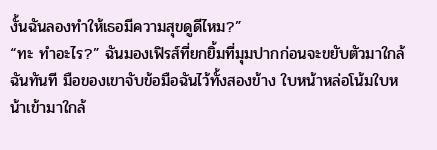งั้นฉันลองทำให้เธอมีความสุขดูดีไหม?”
“ทะ ทำอะไร?” ฉันมองเฟิรส์ที่ยกยิ้มที่มุมปากก่อนจะขยับตัวมาใกล้ฉันทันที มือของเขาจับข้อมือฉันไว้ทั้งสองข้าง ใบหน้าหล่อโน้มใบหน้าเข้ามาใกล้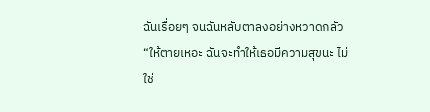ฉันเรื่อยๆ จนฉันหลับตาลงอย่างหวาดกลัว
“ให้ตายเหอะ ฉันจะทำให้เธอมีความสุขนะ ไม่ใช่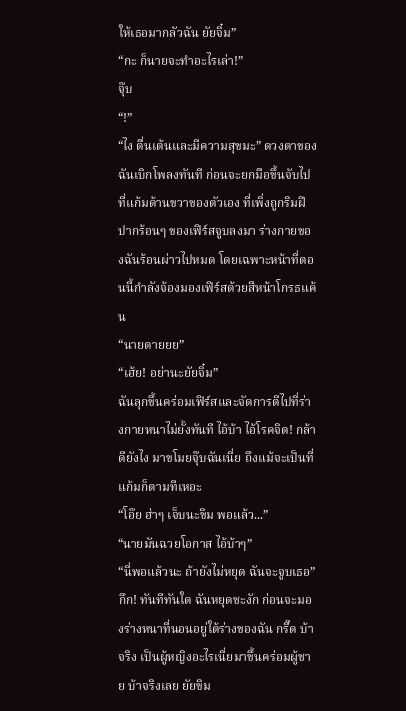ให้เธอมากลัวฉัน ยัยจิ๋ม”
“กะ ก็นายจะทำอะไรเล่า!”
จุ๊บ
“!”
“ไง ตื่นเต้นและมีความสุขมะ” ดวงตาของฉันเบิกโพลงทันที ก่อนจะยกมือขึ้นจับไปที่แก้มด้านขวาของตัวเอง ที่เพิ่งถูกริมฝีปากร้อนๆ ของเฟิร์สจูบลงมา ร่างกายของฉันร้อนผ่าวไปหมด โดยเฉพาะหน้าที่ตอนนี้กำลังจ้องมองเฟิร์สด้วยสีหน้าโกรธแค้น
“นายตายยย”
“เฮ้ย! อย่านะยัยจิ๋ม”
ฉันลุกขึ้นคร่อมเฟิร์สและจัดการตีไปที่ร่างกายหนาไม่ยั้งทันที ไอ้บ้า ไอ้โรคจิต! กล้าดียังไง มาขโมยจุ๊บฉันเนี่ย ถึงแม้จะเป็นที่แก้มก็ตามทีเหอะ
“โอ๊ย ฮ่าๆ เจ็บนะขิม พอแล้ว...”
“นายมันฉวยโอกาส ไอ้บ้าๆ”
“นี่พอแล้วนะ ถ้ายังไม่หยุด ฉันจะจูบเธอ”
กึก! ทันทีทันใด ฉันหยุดชะงัก ก่อนจะมองร่างหนาที่นอนอยู่ใต้ร่างของฉัน กรี๊ด บ้าจริง เป็นผู้หญิงอะไรเนี่ยมาขึ้นคร่อมผู้ชาย บ้าจริงเลย ยัยขิม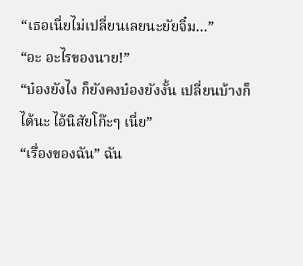“เธอเนี่ยไม่เปลี่ยนเลยนะยัยจิ๋ม...”
“อะ อะไรของนาย!”
“บ๋องยังไง ก็ยังคงบ๋องยังงั้น เปลี่ยนบ้างก็ได้นะ ไอ้นิสัยโก๊ะๆ เนี่ย”
“เรื่องของฉัน” ฉัน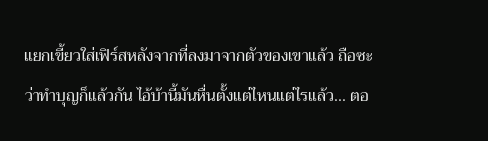แยกเขี้ยวใส่เฟิร์สหลังจากที่ลงมาจากตัวของเขาแล้ว ถือซะว่าทำบุญก็แล้วกัน ไอ้บ้านี้มันหื่นตั้งแต่ไหนแต่ไรแล้ว... ตอ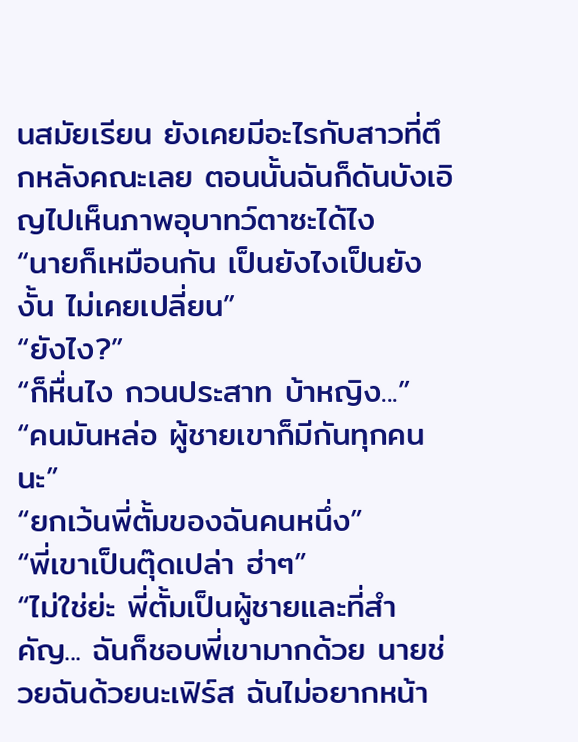นสมัยเรียน ยังเคยมีอะไรกับสาวที่ตึกหลังคณะเลย ตอนนั้นฉันก็ดันบังเอิญไปเห็นภาพอุบาทว์ตาซะได้ไง
“นายก็เหมือนกัน เป็นยังไงเป็นยังงั้น ไม่เคยเปลี่ยน”
“ยังไง?”
“ก็หื่นไง กวนประสาท บ้าหญิง...”
“คนมันหล่อ ผู้ชายเขาก็มีกันทุกคนนะ”
“ยกเว้นพี่ตั้มของฉันคนหนึ่ง”
“พี่เขาเป็นตุ๊ดเปล่า ฮ่าๆ”
“ไม่ใช่ย่ะ พี่ตั้มเป็นผู้ชายและที่สำคัญ... ฉันก็ชอบพี่เขามากด้วย นายช่วยฉันด้วยนะเฟิร์ส ฉันไม่อยากหน้า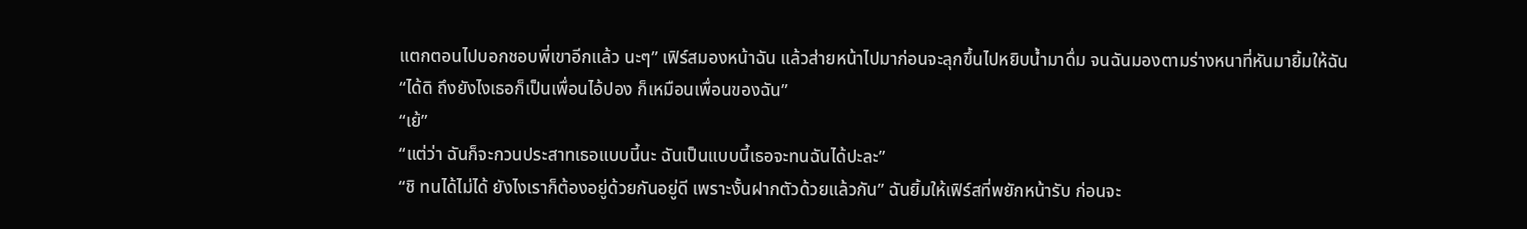แตกตอนไปบอกชอบพี่เขาอีกแล้ว นะๆ” เฟิร์สมองหน้าฉัน แล้วส่ายหน้าไปมาก่อนจะลุกขึ้นไปหยิบน้ำมาดื่ม จนฉันมองตามร่างหนาที่หันมายิ้มให้ฉัน
“ได้ดิ ถึงยังไงเธอก็เป็นเพื่อนไอ้ปอง ก็เหมือนเพื่อนของฉัน”
“เย้”
“แต่ว่า ฉันก็จะกวนประสาทเธอแบบนี้นะ ฉันเป็นแบบนี้เธอจะทนฉันได้ปะละ”
“ชิ ทนได้ไม่ได้ ยังไงเราก็ต้องอยู่ด้วยกันอยู่ดี เพราะงั้นฝากตัวด้วยแล้วกัน” ฉันยิ้มให้เฟิร์สที่พยักหน้ารับ ก่อนจะ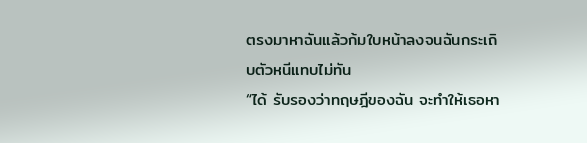ตรงมาหาฉันแล้วก้มใบหน้าลงจนฉันกระเถิบตัวหนีแทบไม่ทัน
“ได้ รับรองว่าทฤษฎีของฉัน จะทำให้เธอหา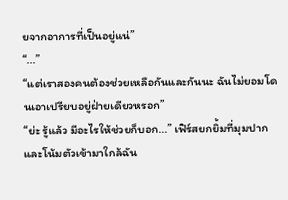ยจากอาการที่เป็นอยู่แน่”
“...”
“แต่เราสองคนต้องช่วยเหลือกันและกันนะ ฉันไม่ยอมโดนเอาเปรียบอยู่ฝ่ายเดียวหรอก”
“ย่ะ รู้แล้ว มีอะไรให้ช่วยก็บอก...” เฟิร์สยกยิ้มที่มุมปาก และโน้มตัวเข้ามาใกล้ฉัน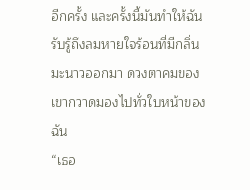อีกครั้ง และครั้งนี้มันทำให้ฉันรับรู้ถึงลมหายใจร้อนที่มีกลิ่นมะนาวออกมา ดวงตาคมของเขากวาดมองไปทั่วใบหน้าของฉัน
“เธอ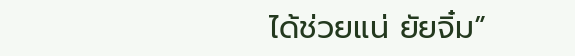ได้ช่วยแน่ ยัยจิ๋ม”